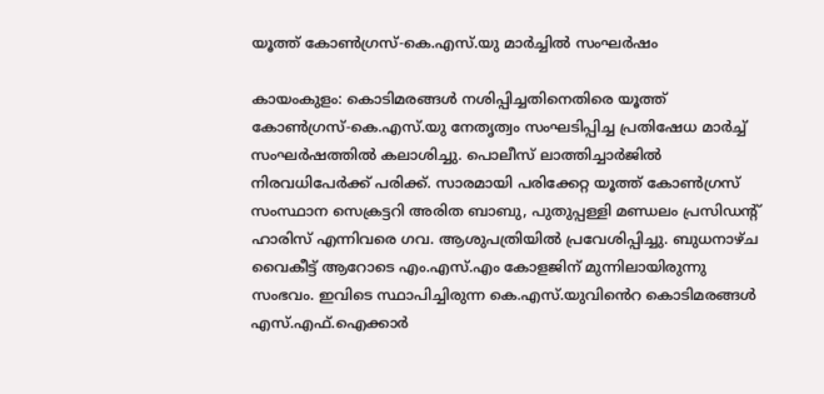യൂത്ത് കോൺഗ്രസ്-കെ.എസ്.യു മാർച്ചിൽ സംഘർഷം

കായംകുളം: കൊടിമരങ്ങൾ നശിപ്പിച്ചതിനെതിരെ യൂത്ത് കോൺഗ്രസ്-കെ.എസ്.യു നേതൃത്വം സംഘടിപ്പിച്ച പ്രതിഷേധ മാർച്ച് സംഘർഷത്തിൽ കലാശിച്ചു. പൊലീസ് ലാത്തിച്ചാർജിൽ നിരവധിപേർക്ക് പരിക്ക്. സാരമായി പരിക്കേറ്റ യൂത്ത് കോൺഗ്രസ് സംസ്ഥാന സെക്രട്ടറി അരിത ബാബു, പുതുപ്പള്ളി മണ്ഡലം പ്രസിഡന്‍റ് ഹാരിസ് എന്നിവരെ ഗവ. ആശുപത്രിയിൽ പ്രവേശിപ്പിച്ചു. ബുധനാഴ്ച വൈകീട്ട് ആറോടെ എം.എസ്.എം കോളജിന് മുന്നിലായിരുന്നു സംഭവം. ഇവിടെ സ്ഥാപിച്ചിരുന്ന കെ.എസ്.യുവി‍ൻെറ കൊടിമരങ്ങൾ എസ്.എഫ്.ഐക്കാർ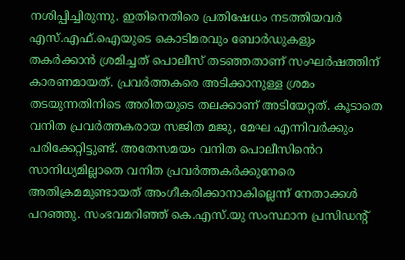നശിപ്പിച്ചിരുന്നു. ഇതിനെതിരെ പ്രതിഷേധം നടത്തിയവർ എസ്.എഫ്.ഐയുടെ കൊടിമരവും ബോർഡുകളും തകർക്കാൻ ശ്രമിച്ചത് പൊലീസ് തടഞ്ഞതാണ് സംഘർഷത്തിന് കാരണമായത്. പ്രവർത്തകരെ അടിക്കാനുള്ള ശ്രമം തടയുന്നതിനിടെ അരിതയുടെ തലക്കാണ് അടിയേറ്റത്. കൂടാതെ വനിത പ്രവർത്തകരായ സജിത മജു, മേഘ എന്നിവർക്കും പരിക്കേറ്റിട്ടുണ്ട്. അതേസമയം വനിത പൊലീസി‍ൻെറ സാനിധ്യമില്ലാതെ വനിത പ്രവർത്തകർക്കുനേരെ അതിക്രമമുണ്ടായത് അംഗീകരിക്കാനാകില്ലെന്ന് നേതാക്കൾ പറഞ്ഞു. സംഭവമറിഞ്ഞ് കെ.എസ്.യു സംസ്ഥാന പ്രസിഡന്‍റ്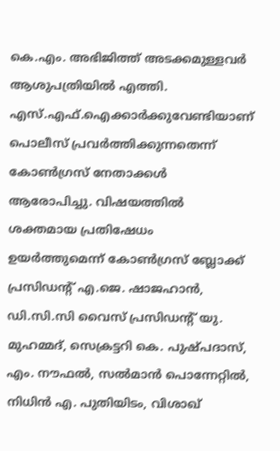കെ.എം. അഭിജിത്ത് അടക്കമുള്ളവർ ആശുപത്രിയിൽ എത്തി. എസ്.എഫ്.ഐക്കാർക്കുവേണ്ടിയാണ് പൊലീസ് പ്രവർത്തിക്കുന്നതെന്ന് കോൺഗ്രസ് നേതാക്കൾ ആരോപിച്ചു. വിഷയത്തിൽ ശക്തമായ പ്രതിഷേധം ഉയർത്തുമെന്ന് കോൺഗ്രസ് ബ്ലോക്ക് പ്രസിഡന്‍റ് എ.ജെ. ഷാജഹാൻ, ഡി.സി.സി വൈസ് പ്രസിഡന്‍റ് യു. മുഹമ്മദ്, സെക്രട്ടറി കെ. പുഷ്പദാസ്, എം. നൗഫൽ, സൽമാൻ പൊന്നേറ്റിൽ, നിധിൻ എ. പുതിയിടം, വിശാഖ്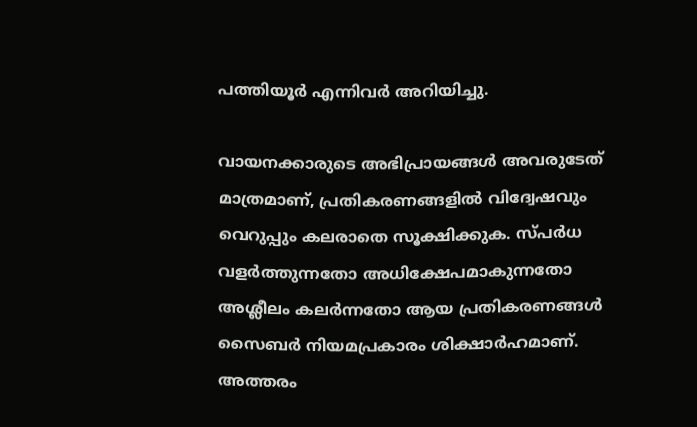പത്തിയൂർ എന്നിവർ അറിയിച്ചു.

വായനക്കാരുടെ അഭിപ്രായങ്ങള്‍ അവരുടേത് മാത്രമാണ്, പ്രതികരണങ്ങളിൽ വിദ്വേഷവും വെറുപ്പും കലരാതെ സൂക്ഷിക്കുക. സ്പർധ വളർത്തുന്നതോ അധിക്ഷേപമാകുന്നതോ അശ്ലീലം കലർന്നതോ ആയ പ്രതികരണങ്ങൾ സൈബർ നിയമപ്രകാരം ശിക്ഷാർഹമാണ്. അത്തരം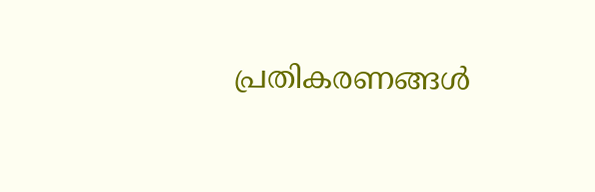പ്രതികരണങ്ങൾ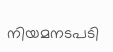നിയമനടപടി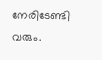നേരിടേണ്ടി വരും.